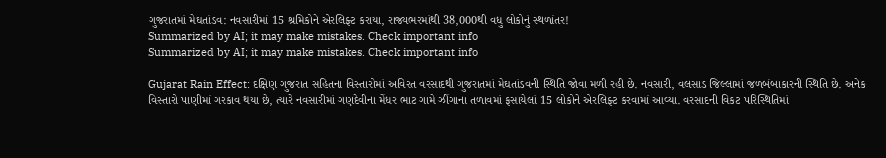ગુજરાતમાં મેઘતાંડવ: નવસારીમાં 15 શ્રમિકોને એરલિફ્ટ કરાયા, રાજ્યભરમાંથી 38,000થી વધુ લોકોનું સ્થળાંતર!
Summarized by AI; it may make mistakes. Check important info
Summarized by AI; it may make mistakes. Check important info

Gujarat Rain Effect: દક્ષિણ ગુજરાત સહિતના વિસ્તારોમાં અવિરત વરસાદથી ગુજરાતમાં મેઘતાંડવની સ્થિતિ જોવા મળી રહી છે. નવસારી, વલસાડ જિલ્લામાં જળબંબાકારની સ્થિતિ છે. અનેક વિસ્તારો પાણીમાં ગરકાવ થયા છે, ત્યારે નવસારીમાં ગણદેવીના મેંધર ભાટ ગામે ઝીંગાના તળાવમાં ફસાયેલાં 15 લોકોને એરલિફ્ટ કરવામાં આવ્યા. વરસાદની વિકટ પરિસ્થિતિમાં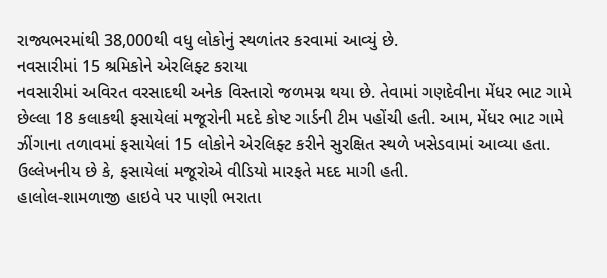રાજ્યભરમાંથી 38,000થી વધુ લોકોનું સ્થળાંતર કરવામાં આવ્યું છે.
નવસારીમાં 15 શ્રમિકોને એરલિફ્ટ કરાયા
નવસારીમાં અવિરત વરસાદથી અનેક વિસ્તારો જળમગ્ન થયા છે. તેવામાં ગણદેવીના મેંધર ભાટ ગામે છેલ્લા 18 કલાકથી ફસાયેલાં મજૂરોની મદદે કોષ્ટ ગાર્ડની ટીમ પહોંચી હતી. આમ, મેંધર ભાટ ગામે ઝીંગાના તળાવમાં ફસાયેલાં 15 લોકોને એરલિફ્ટ કરીને સુરક્ષિત સ્થળે ખસેડવામાં આવ્યા હતા. ઉલ્લેખનીય છે કે, ફસાયેલાં મજૂરોએ વીડિયો મારફતે મદદ માગી હતી.
હાલોલ-શામળાજી હાઇવે પર પાણી ભરાતા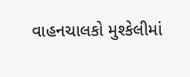વાહનચાલકો મુશ્કેલીમાં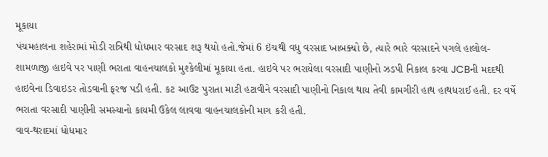મૂકાયા
પંચમહાલના શહેરામાં મોડી રાત્રિથી ધોધમાર વરસાદ શરૂ થયો હતો.જેમાં 6 ઇંચથી વધુ વરસાદ ખાબક્યો છે, ત્યારે ભારે વરસાદને પગલે હાલોલ-શામળાજી હાઇવે પર પાણી ભરાતા વાહનચાલકો મુશ્કેલીમાં મૂકાયા હતા. હાઇવે પર ભરાયેલા વરસાદી પાણીનો ઝડપી નિકાલ કરવા JCBની મદદથી હાઇવેના ડિવાઇડર તોડવાની ફરજ પડી હતી. કટ આઉટ પુરાતા માટી હટાવીને વરસાદી પાણીનો નિકાલ થાય તેવી કામગીરી હાથ હાથધરાઈ હતી. દર વર્ષે ભરાતા વરસાદી પાણીની સમસ્યાનો કાયમી ઉકેલ લાવવા વાહનચાલકોની માગ કરી હતી.
વાવ-થરાદમાં ધોધમાર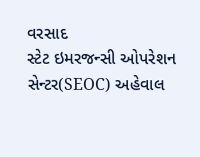વરસાદ
સ્ટેટ ઇમરજન્સી ઓપરેશન સેન્ટર(SEOC) અહેવાલ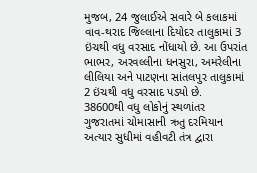મુજબ, 24 જુલાઈએ સવારે બે કલાકમાં વાવ-થરાદ જિલ્લાના દિયોદર તાલુકામાં 3 ઇંચથી વધુ વરસાદ નોંધાયો છે. આ ઉપરાંત ભાભર, અરવલ્લીના ધનસુરા, અમરેલીના લીલિયા અને પાટણના સાંતલપુર તાલુકામાં 2 ઇંચથી વધુ વરસાદ પડ્યો છે.
38600થી વધુ લોકોનું સ્થળાંતર
ગુજરાતમાં ચોમાસાની ઋતુ દરમિયાન અત્યાર સુધીમાં વહીવટી તંત્ર દ્વારા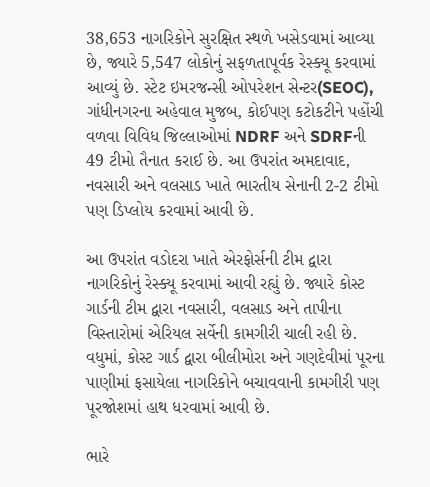38,653 નાગરિકોને સુરક્ષિત સ્થળે ખસેડવામાં આવ્યા છે, જ્યારે 5,547 લોકોનું સફળતાપૂર્વક રેસ્ક્યૂ કરવામાં આવ્યું છે. સ્ટેટ ઇમરજન્સી ઓપરેશન સેન્ટર(SEOC), ગાંધીનગરના અહેવાલ મુજબ, કોઈપણ કટોકટીને પહોંચી વળવા વિવિધ જિલ્લાઓમાં NDRF અને SDRFની 49 ટીમો તૈનાત કરાઈ છે. આ ઉપરાંત અમદાવાદ, નવસારી અને વલસાડ ખાતે ભારતીય સેનાની 2-2 ટીમો પણ ડિપ્લોય કરવામાં આવી છે.

આ ઉપરાંત વડોદરા ખાતે એરફોર્સની ટીમ દ્વારા નાગરિકોનું રેસ્ક્યૂ કરવામાં આવી રહ્યું છે. જ્યારે કોસ્ટ ગાર્ડની ટીમ દ્વારા નવસારી, વલસાડ અને તાપીના વિસ્તારોમાં એરિયલ સર્વેની કામગીરી ચાલી રહી છે. વધુમાં, કોસ્ટ ગાર્ડ દ્વારા બીલીમોરા અને ગણદેવીમાં પૂરના પાણીમાં ફસાયેલા નાગરિકોને બચાવવાની કામગીરી પણ પૂરજોશમાં હાથ ધરવામાં આવી છે.

ભારે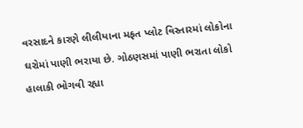વરસાદને કારણે લીલીયાના મફત પ્લોટ વિસ્તારમાં લોકોના ઘરોમાં પાણી ભરાયા છે. ગોઠણસમાં પાણી ભરાતા લોકો હાલાકી ભોગવી રહ્યા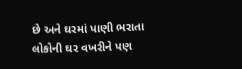છે અને ઘરમાં પાણી ભરાતા લોકોની ઘર વખરીને પણ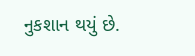નુકશાન થયું છે.